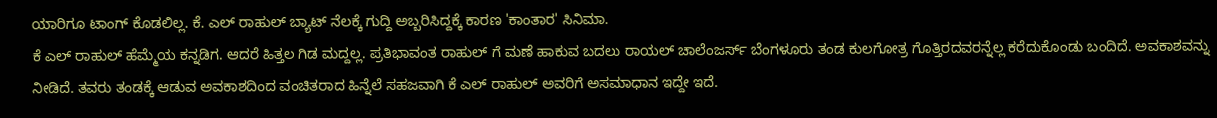ಯಾರಿಗೂ ಟಾಂಗ್ ಕೊಡಲಿಲ್ಲ. ಕೆ. ಎಲ್ ರಾಹುಲ್ ಬ್ಯಾಟ್ ನೆಲಕ್ಕೆ ಗುದ್ದಿ ಅಬ್ಬರಿಸಿದ್ದಕ್ಕೆ ಕಾರಣ 'ಕಾಂತಾರ' ಸಿನಿಮಾ.
ಕೆ ಎಲ್ ರಾಹುಲ್ ಹೆಮ್ಮೆಯ ಕನ್ನಡಿಗ. ಆದರೆ ಹಿತ್ತಲ ಗಿಡ ಮದ್ದಲ್ಲ. ಪ್ರತಿಭಾವಂತ ರಾಹುಲ್ ಗೆ ಮಣೆ ಹಾಕುವ ಬದಲು ರಾಯಲ್ ಚಾಲೆಂಜರ್ಸ್ ಬೆಂಗಳೂರು ತಂಡ ಕುಲಗೋತ್ರ ಗೊತ್ತಿರದವರನ್ನೆಲ್ಲ ಕರೆದುಕೊಂಡು ಬಂದಿದೆ. ಅವಕಾಶವನ್ನು ನೀಡಿದೆ. ತವರು ತಂಡಕ್ಕೆ ಆಡುವ ಅವಕಾಶದಿಂದ ವಂಚಿತರಾದ ಹಿನ್ನೆಲೆ ಸಹಜವಾಗಿ ಕೆ ಎಲ್ ರಾಹುಲ್ ಅವರಿಗೆ ಅಸಮಾಧಾನ ಇದ್ದೇ ಇದೆ.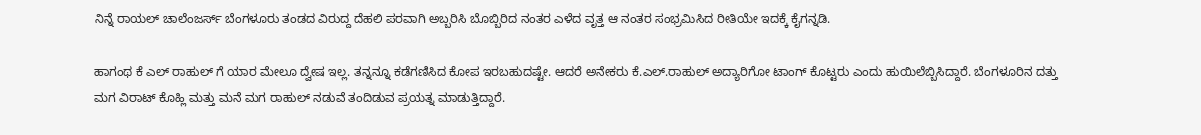ನಿನ್ನೆ ರಾಯಲ್ ಚಾಲೆಂಜರ್ಸ್ ಬೆಂಗಳೂರು ತಂಡದ ವಿರುದ್ದ ದೆಹಲಿ ಪರವಾಗಿ ಅಬ್ಬರಿಸಿ ಬೊಬ್ಬಿರಿದ ನಂತರ ಎಳೆದ ವೃತ್ತ ಆ ನಂತರ ಸಂಭ್ರಮಿಸಿದ ರೀತಿಯೇ ಇದಕ್ಕೆ ಕೈಗನ್ನಡಿ.

ಹಾಗಂಥ ಕೆ ಎಲ್ ರಾಹುಲ್ ಗೆ ಯಾರ ಮೇಲೂ ದ್ವೇಷ ಇಲ್ಲ. ತನ್ನನ್ನೂ ಕಡೆಗಣಿಸಿದ ಕೋಪ ಇರಬಹುದಷ್ಟೇ. ಆದರೆ ಅನೇಕರು ಕೆ.ಎಲ್.ರಾಹುಲ್ ಅದ್ಯಾರಿಗೋ ಟಾಂಗ್ ಕೊಟ್ಟರು ಎಂದು ಹುಯಿಲೆಬ್ಬಿಸಿದ್ದಾರೆ. ಬೆಂಗಳೂರಿನ ದತ್ತು ಮಗ ವಿರಾಟ್ ಕೊಹ್ಲಿ ಮತ್ತು ಮನೆ ಮಗ ರಾಹುಲ್ ನಡುವೆ ತಂದಿಡುವ ಪ್ರಯತ್ನ ಮಾಡುತ್ತಿದ್ದಾರೆ.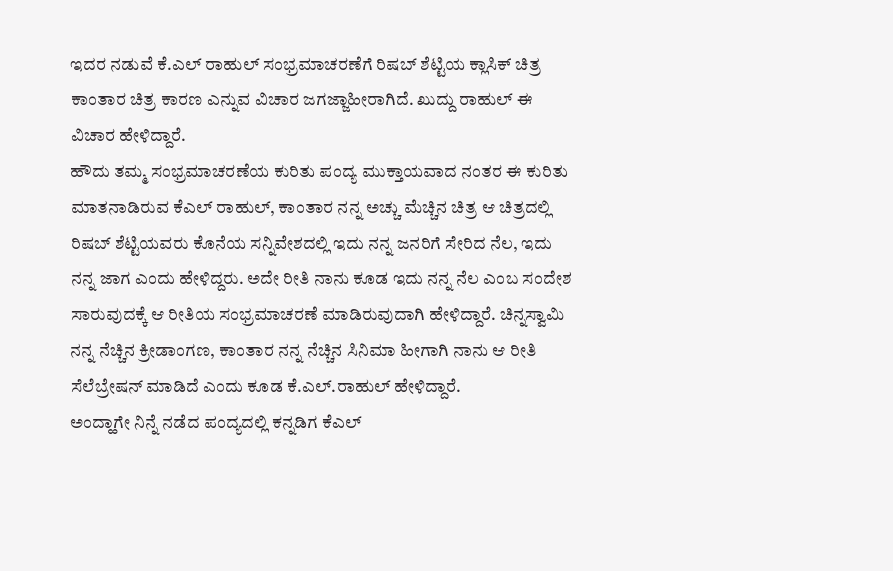ಇದರ ನಡುವೆ ಕೆ.ಎಲ್ ರಾಹುಲ್ ಸಂಭ್ರಮಾಚರಣೆಗೆ ರಿಷಬ್ ಶೆಟ್ಟಿಯ ಕ್ಲಾಸಿಕ್ ಚಿತ್ರ ಕಾಂತಾರ ಚಿತ್ರ ಕಾರಣ ಎನ್ನುವ ವಿಚಾರ ಜಗಜ್ಜಾಹೀರಾಗಿದೆ. ಖುದ್ದು ರಾಹುಲ್ ಈ ವಿಚಾರ ಹೇಳಿದ್ದಾರೆ.
ಹೌದು ತಮ್ಮ ಸಂಭ್ರಮಾಚರಣೆಯ ಕುರಿತು ಪಂದ್ಯ ಮುಕ್ತಾಯವಾದ ನಂತರ ಈ ಕುರಿತು ಮಾತನಾಡಿರುವ ಕೆಎಲ್ ರಾಹುಲ್, ಕಾಂತಾರ ನನ್ನ ಅಚ್ಚು ಮೆಚ್ಚಿನ ಚಿತ್ರ ಆ ಚಿತ್ರದಲ್ಲಿ ರಿಷಬ್ ಶೆಟ್ಟಿಯವರು ಕೊನೆಯ ಸನ್ನಿವೇಶದಲ್ಲಿ ಇದು ನನ್ನ ಜನರಿಗೆ ಸೇರಿದ ನೆಲ, ಇದು ನನ್ನ ಜಾಗ ಎಂದು ಹೇಳಿದ್ದರು. ಅದೇ ರೀತಿ ನಾನು ಕೂಡ ಇದು ನನ್ನ ನೆಲ ಎಂಬ ಸಂದೇಶ ಸಾರುವುದಕ್ಕೆ ಆ ರೀತಿಯ ಸಂಭ್ರಮಾಚರಣೆ ಮಾಡಿರುವುದಾಗಿ ಹೇಳಿದ್ದಾರೆ. ಚಿನ್ನಸ್ವಾಮಿ ನನ್ನ ನೆಚ್ಚಿನ ಕ್ರೀಡಾಂಗಣ, ಕಾಂತಾರ ನನ್ನ ನೆಚ್ಚಿನ ಸಿನಿಮಾ ಹೀಗಾಗಿ ನಾನು ಆ ರೀತಿ ಸೆಲೆಬ್ರೇಷನ್ ಮಾಡಿದೆ ಎಂದು ಕೂಡ ಕೆ.ಎಲ್.ರಾಹುಲ್ ಹೇಳಿದ್ದಾರೆ.
ಅಂದ್ಹಾಗೇ ನಿನ್ನೆ ನಡೆದ ಪಂದ್ಯದಲ್ಲಿ ಕನ್ನಡಿಗ ಕೆಎಲ್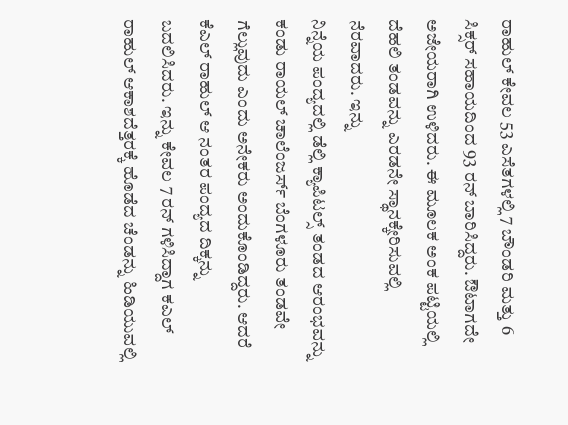ರಾಹುಲ್ ಕೇವಲ 53 ಎಸೆತಗಳಲ್ಲಿ 7 ಬೌಂಡರಿ ಮತ್ತು 6 ಸಿಕ್ಸರ್ ಸಹಾಯದಿಂದ 93 ರನ್ ಬಾರಿಸಿದ್ದರು. ಔಟಾಗದೇ ಅಜೇಯರಾಗಿ ಉಳಿದರು. ಈ ಮೂಲಕ ಅಂಕ ಪಟ್ಟಿಯಲ್ಲಿ ದೆಹಲಿ ತಂಡವನ್ನು ಎರಡನೇ ಸ್ಥಾನಕ್ಕೇರಿಸುವಲ್ಲಿ ನೆರವಾದರು. ಇನ್ನು
ನಿನ್ನೆಯ ಪಂದ್ಯದಲ್ಲಿ ಡೆಲ್ಲಿ ಕ್ಯಾಪಿಟಲ್ಸ್ ತಂಡದ ಆರಂಭವನ್ನು ಕಂಡು ರಾಯಲ್ ಚಾಲೆಂಜರ್ಸ್ ಬೆಂಗಳೂರು ತಂಡವೇ ಗೆಲ್ಲುವುದು ಎಂದು ಅನೇಕರು ಅಂದುಕೊಂಡಿದ್ದರು. ಆದರೆ ಕೆಎಲ್ ರಾಹುಲ್ ಆ ನಂತರ ಪಂದ್ಯದ ದಿಕ್ಕನ್ನು ಬದಲಿಸಿದರು. ಇನ್ನು ಕೇವಲ 7 ರನ್ ಗಳಿಸಿದ್ದಾಗ ಕಎಲ್ ರಾಹುಲ್ ಆಕಾಶದೆತ್ತರಕ್ಕೆ ಹೊಡೆದ ಚೆಂಡನ್ನು ಹಿಡಿಯುವಲ್ಲಿ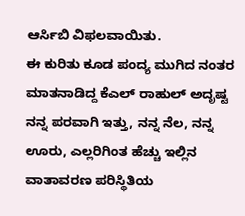ಆರ್ಸಿಬಿ ವಿಫಲವಾಯಿತು.
ಈ ಕುರಿತು ಕೂಡ ಪಂದ್ಯ ಮುಗಿದ ನಂತರ ಮಾತನಾಡಿದ್ದ ಕೆಎಲ್ ರಾಹುಲ್ ಅದೃಷ್ಟ ನನ್ನ ಪರವಾಗಿ ಇತ್ತು, ನನ್ನ ನೆಲ, ನನ್ನ ಊರು, ಎಲ್ಲರಿಗಿಂತ ಹೆಚ್ಚು ಇಲ್ಲಿನ ವಾತಾವರಣ ಪರಿಸ್ಥಿತಿಯ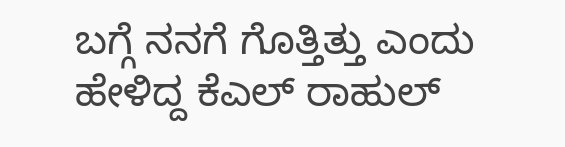ಬಗ್ಗೆ ನನಗೆ ಗೊತ್ತಿತ್ತು ಎಂದು ಹೇಳಿದ್ದ ಕೆಎಲ್ ರಾಹುಲ್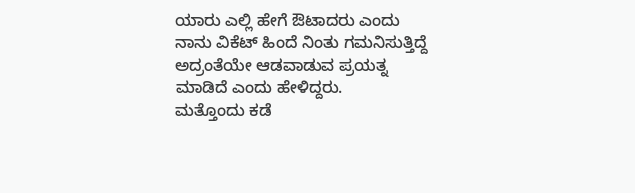ಯಾರು ಎಲ್ಲಿ ಹೇಗೆ ಔಟಾದರು ಎಂದು ನಾನು ವಿಕೆಟ್ ಹಿಂದೆ ನಿಂತು ಗಮನಿಸುತ್ತಿದ್ದೆ ಅದ್ರಂತೆಯೇ ಆಡವಾಡುವ ಪ್ರಯತ್ನ ಮಾಡಿದೆ ಎಂದು ಹೇಳಿದ್ದರು.
ಮತ್ತೊಂದು ಕಡೆ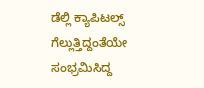ಡೆಲ್ಲಿ ಕ್ಯಾಪಿಟಲ್ಸ್ ಗೆಲ್ಲುತ್ತಿದ್ದಂತೆಯೇ ಸಂಭ್ರಮಿಸಿದ್ದ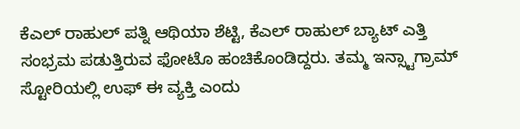ಕೆಎಲ್ ರಾಹುಲ್ ಪತ್ನಿ ಆಥಿಯಾ ಶೆಟ್ಟಿ, ಕೆಎಲ್ ರಾಹುಲ್ ಬ್ಯಾಟ್ ಎತ್ತಿ ಸಂಭ್ರಮ ಪಡುತ್ತಿರುವ ಫೋಟೊ ಹಂಚಿಕೊಂಡಿದ್ದರು. ತಮ್ಮ ಇನ್ಸ್ಟಾಗ್ರಾಮ್ ಸ್ಟೋರಿಯಲ್ಲಿ ಉಫ್ ಈ ವ್ಯಕ್ತಿ ಎಂದು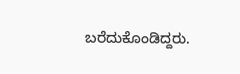ಬರೆದುಕೊಂಡಿದ್ದರು.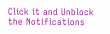Click it and Unblock the Notifications